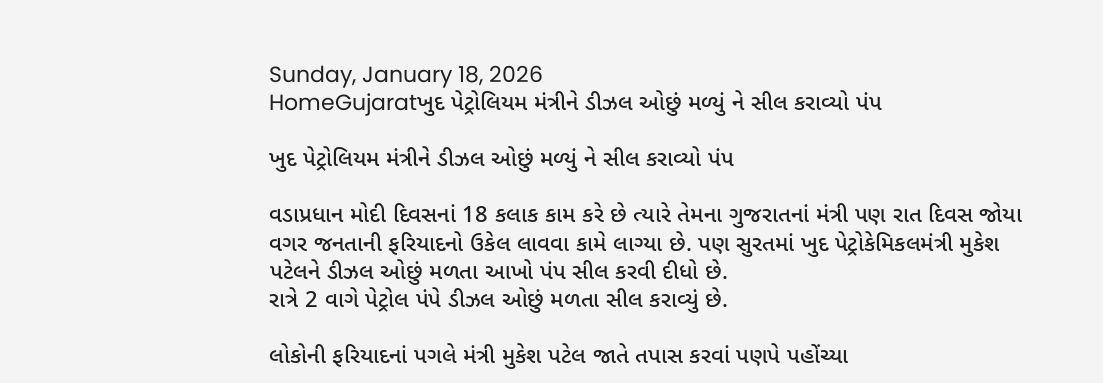Sunday, January 18, 2026
HomeGujaratખુદ પેટ્રોલિયમ મંત્રીને ડીઝલ ઓછું મળ્યું ને સીલ કરાવ્યો પંપ

ખુદ પેટ્રોલિયમ મંત્રીને ડીઝલ ઓછું મળ્યું ને સીલ કરાવ્યો પંપ

વડાપ્રધાન મોદી દિવસનાં 18 કલાક કામ કરે છે ત્યારે તેમના ગુજરાતનાં મંત્રી પણ રાત દિવસ જોયા વગર જનતાની ફરિયાદનો ઉકેલ લાવવા કામે લાગ્યા છે. પણ સુરતમાં ખુદ પેટ્રોકેમિકલમંત્રી મુકેશ પટેલને ડીઝલ ઓછું મળતા આખો પંપ સીલ કરવી દીધો છે.
રાત્રે 2 વાગે પેટ્રોલ પંપે ડીઝલ ઓછું મળતા સીલ કરાવ્યું છે.

લોકોની ફરિયાદનાં પગલે મંત્રી મુકેશ પટેલ જાતે તપાસ કરવાં પણપે પહોંચ્યા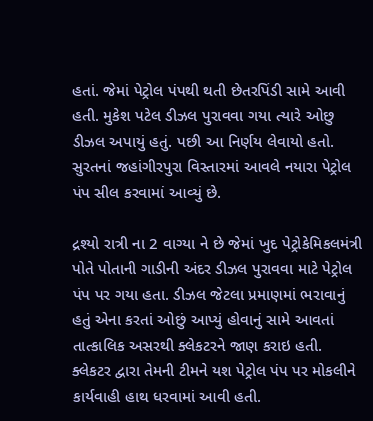હતાં. જેમાં પેટ્રોલ પંપથી થતી છેતરપિંડી સામે આવી હતી. મુકેશ પટેલ ડીઝલ પુરાવવા ગયા ત્યારે ઓછુ ડીઝલ અપાયું હતું. પછી આ નિર્ણય લેવાયો હતો. સુરતનાં જહાંગીરપુરા વિસ્તારમાં આવલે નયારા પેટ્રોલ પંપ સીલ કરવામાં આવ્યું છે.

દ્રશ્યો રાત્રી ના 2 વાગ્યા ને છે જેમાં ખુદ પેટ્રોકેમિકલમંત્રી પોતે પોતાની ગાડીની અંદર ડીઝલ પુરાવવા માટે પેટ્રોલ પંપ પર ગયા હતા. ડીઝલ જેટલા પ્રમાણમાં ભરાવાનું હતું એના કરતાં ઓછું આપ્યું હોવાનું સામે આવતાં તાત્કાલિક અસરથી ક્લેકટરને જાણ કરાઇ હતી. ક્લેકટર દ્વારા તેમની ટીમને યશ પેટ્રોલ પંપ પર મોકલીને કાર્યવાહી હાથ ધરવામાં આવી હતી.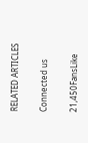RELATED ARTICLES

Connected us

21,450FansLike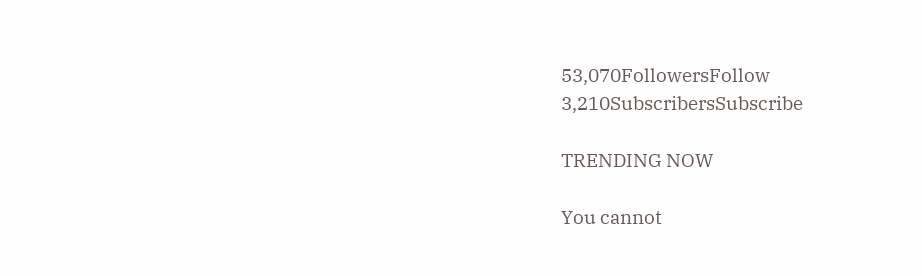53,070FollowersFollow
3,210SubscribersSubscribe

TRENDING NOW

You cannot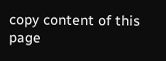copy content of this page